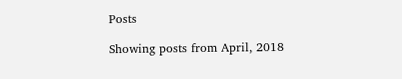Posts

Showing posts from April, 2018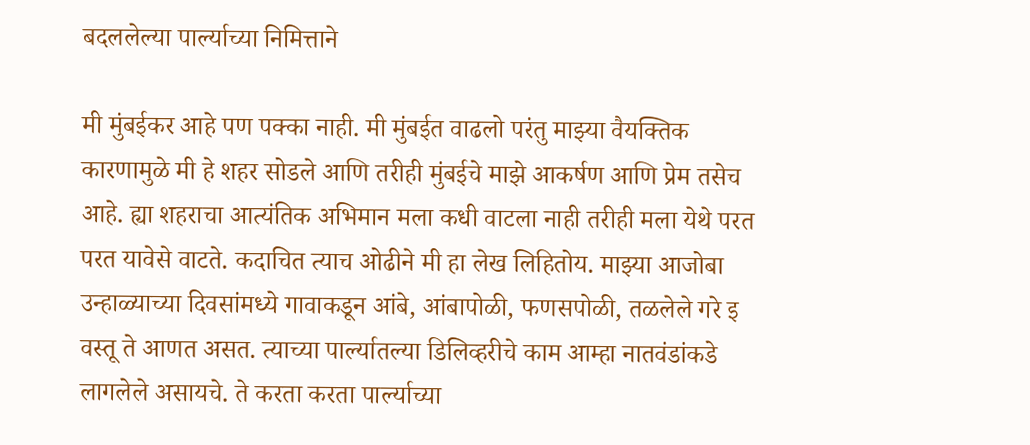बदललेल्या पार्ल्याच्या निमित्ताने

मी मुंबईकर आहे पण पक्का नाही. मी मुंबईत वाढलो परंतु माझ्या वैयक्तिक कारणामुळे मी हे शहर सोडले आणि तरीही मुंबईचे माझे आकर्षण आणि प्रेम तसेच आहे. ह्या शहराचा आत्यंतिक अभिमान मला कधी वाटला नाही तरीही मला येथे परत परत यावेसे वाटते. कदाचित त्याच ओढीने मी हा लेख लिहितोय. माझ्या आजोबा उन्हाळ्याच्या दिवसांमध्ये गावाकडून आंबे, आंबापोळी, फणसपोळी, तळलेले गरे इ वस्तू ते आणत असत. त्याच्या पार्ल्यातल्या डिलिव्हरीचे काम आम्हा नातवंडांकडे लागलेले असायचे. ते करता करता पार्ल्याच्या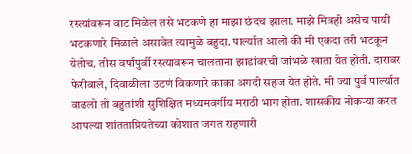रस्त्यांवरून वाट मिळेल तसे भटकणे हा माझा छंदच झाला. माझे मित्रही असेच पायी भटकणारे मिळाले असावेत त्यामुळे बहुदा. पार्ल्यात आलो की मी एकदा तरी भटकून येतोच. तीस वर्षापुर्वी रस्त्यावरून चालताना झाडांवरची जांभळे खाता येत होती. दारावर फेरीवाले, दिवाळीला उटणं विकणारे काका अगदी सहज येत होते. मी ज्या पुर्व पार्ल्यात वाढलो तो बहुतांशी सुशिक्षित मध्यमवर्गीय मराठी भाग होता. शासकीय नोकऱ्या करत आपल्या शांतताप्रियतेच्या कोशात जगत राहणारी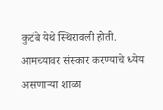कुटंबे येथे स्थिरावली होती. आमच्यावर संस्कार करण्याचे ध्येय असणाऱ्या शाळा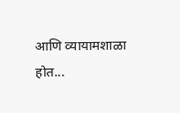आणि व्यायामशाळा होत...